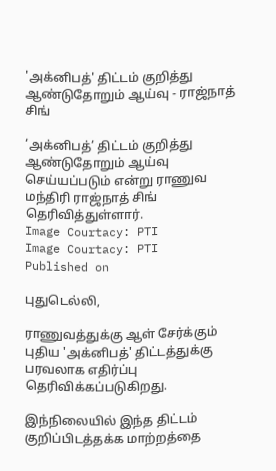'அக்னிபத்' திட்டம் குறித்து ஆண்டுதோறும் ஆய்வு - ராஜ்நாத் சிங்

‘அக்னிபத்’ திட்டம் குறித்து ஆண்டுதோறும் ஆய்வு செய்யப்படும் என்று ராணுவ மந்திரி ராஜ்நாத் சிங் தெரிவித்துள்ளார்.
Image Courtacy: PTI
Image Courtacy: PTI
Published on

புதுடெல்லி,

ராணுவத்துக்கு ஆள் சேர்க்கும் புதிய 'அக்னிபத்' திட்டத்துக்கு பரவலாக எதிர்ப்பு தெரிவிக்கப்படுகிறது.

இந்நிலையில் இந்த திட்டம் குறிப்பிடத்தக்க மாற்றத்தை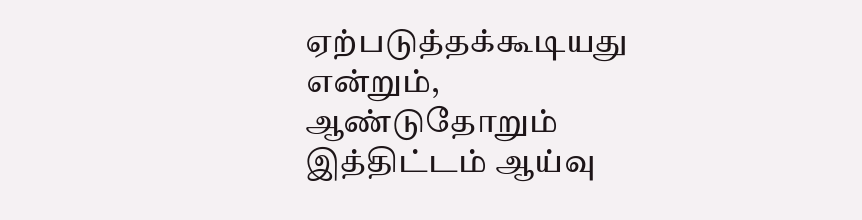ஏற்படுத்தக்கூடியது என்றும், ஆண்டுதோறும் இத்திட்டம் ஆய்வு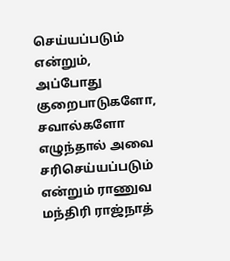செய்யப்படும் என்றும், அப்போது குறைபாடுகளோ, சவால்களோ எழுந்தால் அவை சரிசெய்யப்படும் என்றும் ராணுவ மந்திரி ராஜ்நாத்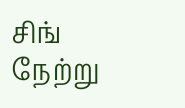சிங் நேற்று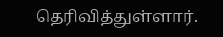தெரிவித்துள்ளார்.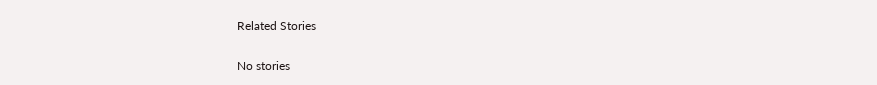Related Stories

No stories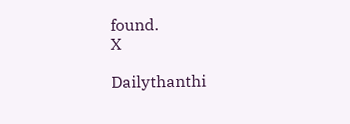found.
X

Dailythanthi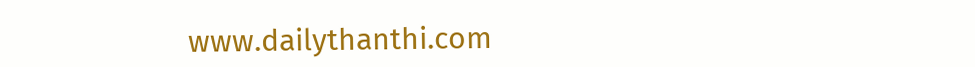www.dailythanthi.com